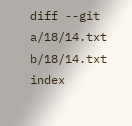diff --git a/18/14.txt b/18/14.txt index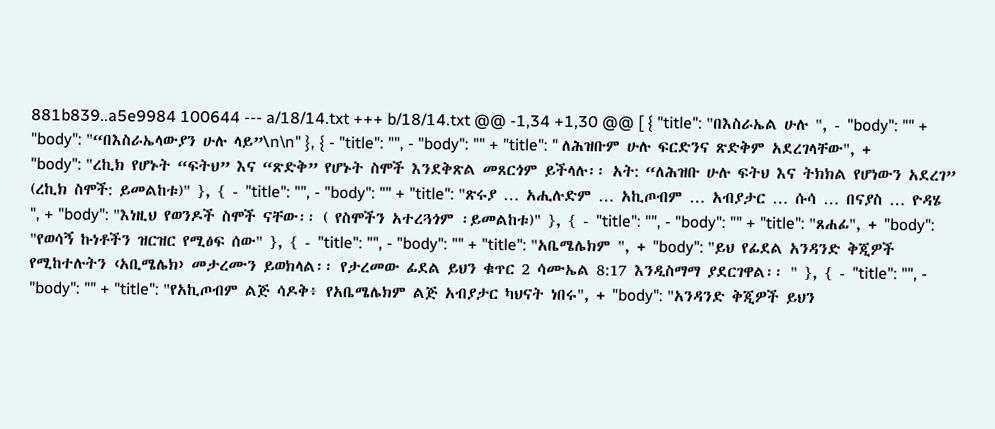881b839..a5e9984 100644 --- a/18/14.txt +++ b/18/14.txt @@ -1,34 +1,30 @@ [ { "title": "በእስራኤል ሁሉ ", - "body": "" + "body": "“በእስራኤላውያን ሁሉ ላይ”\n\n" }, { - "title": "", - "body": "" + "title": " ለሕዝቡም ሁሉ ፍርድንና ጽድቅም አደረገላቸው", + "body": "ረኪክ የሆኑት “ፍትህ” እና “ጽድቅ” የሆኑት ስሞች እንደቅጽል መጸርጎም ይችላሉ፡፡ አት: “ለሕዝቡ ሁሉ ፍትህ እና ትክክል የሆነውን አደረገ” (ረኪክ ስሞች: ይመልከቱ)" }, { - "title": "", - "body": "" + "title": "ጽሩያ … አሒሉድም … አኪጦብም … አብያታር … ሱሳ … በናያስ … ዮዳሄ ", + "body": "እነዚህ የወንዶች ስሞች ናቸው፡፡ ( የስሞችን አተረጓጎም ፡ይመልከቱ)" }, { - "title": "", - "body": "" + "title": "ጸሐፊ", + "body": "የወሳኝ ኩነቶችን ዝርዝር የሚፅፍ ሰው" }, { - "title": "", - "body": "" + "title": "አቤሜሌክም ", + "body": "ይህ የፊደል አንዳንድ ቅጂዎች የሚከተሉትን ‹አቢሜሌክ› መታረሙን ይወክላል፡፡ የታረመው ፊደል ይህን ቁጥር 2 ሳሙኤል 8:17 እንዲስማማ ያደርገዋል፡፡ " }, { - "title": "", - "body": "" + "title": "የአኪጦብም ልጅ ሳዶቅ፥ የአቤሜሌክም ልጅ አብያታር ካህናት ነበሩ", + "body": "አንዳንድ ቅጂዎች ይህን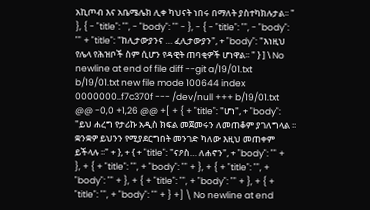አኪጦብ እና አቤሜሌክ ሊቀ ካህናት ነበሩ በማለት ያስተካክሉታል፡፡ " }, { - "title": "", - "body": "" - }, - { - "title": "", - "body": "" + "title": "ከሊታውያንና … ፈሊታውያን", + "body": "እነዚህ የሌላ የሕዝቦች ስም ሲሆን የዳዊት ጠባቂዎች ሆነዋል፡፡ " } ] \ No newline at end of file diff --git a/19/01.txt b/19/01.txt new file mode 100644 index 0000000..f7c370f --- /dev/null +++ b/19/01.txt @@ -0,0 +1,26 @@ +[ + { + "title": "ሆነ", + "body": "ይህ ሐረግ የታሪኩ አዲስ ክፍል መጀመሩን ለመጠቆም ያገለግላል ፡፡ ቋንቋዎ ይህንን የሚያደርግበት መንገድ ካለው እዚህ መጠቀም ይችላሉ ፡፡" + }, + { + "title": "ናዖስ… ለሐኖን", + "body": "" + }, + { + "title": "", + "body": "" + }, + { + "title": "", + "body": "" + }, + { + "title": "", + "body": "" + }, + { + "title": "", + "body": "" + } +] \ No newline at end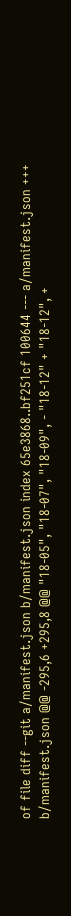of file diff --git a/manifest.json b/manifest.json index 65e3868..bf251cf 100644 --- a/manifest.json +++ b/manifest.json @@ -295,6 +295,8 @@ "18-05", "18-07", "18-09", - "18-12" + "18-12", +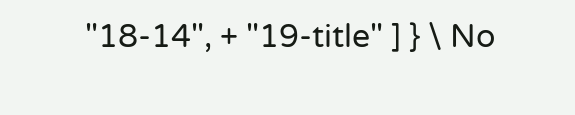"18-14", + "19-title" ] } \ No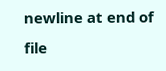newline at end of file